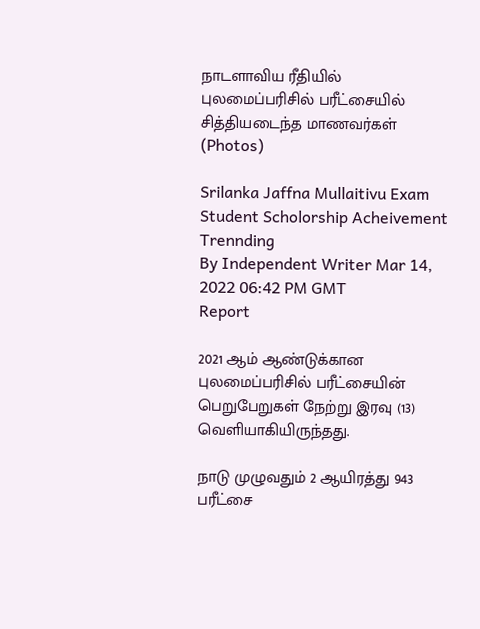நாடளாவிய ரீதியில் புலமைப்பரிசில் பரீட்சையில் சித்தியடைந்த மாணவர்கள் (Photos)

Srilanka Jaffna Mullaitivu Exam Student Scholorship Acheivement Trennding
By Independent Writer Mar 14, 2022 06:42 PM GMT
Report

2021 ஆம் ஆண்டுக்கான புலமைப்பரிசில் பரீட்சையின் பெறுபேறுகள் நேற்று இரவு (13) வெளியாகியிருந்தது.

நாடு முழுவதும் 2 ஆயிரத்து 943 பரீட்சை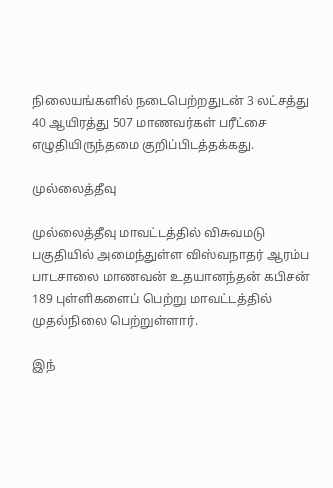நிலையங்களில் நடைபெற்றதுடன் 3 லட்சத்து 40 ஆயிரத்து 507 மாணவர்கள் பரீட்சை எழுதியிருந்தமை குறிப்பிடத்தக்கது.

முல்லைத்தீவு

முல்லைத்தீவு மாவட்டத்தில் விசுவமடு பகுதியில் அமைந்துள்ள விஸ்வநாதர் ஆரம்ப பாடசாலை மாணவன் உதயானந்தன் கபிசன் 189 புள்ளிகளைப் பெற்று மாவட்டத்தில் முதல்நிலை பெற்றுள்ளார்.

இந்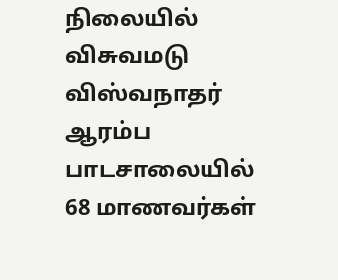நிலையில் விசுவமடு விஸ்வநாதர் ஆரம்ப பாடசாலையில் 68 மாணவர்கள்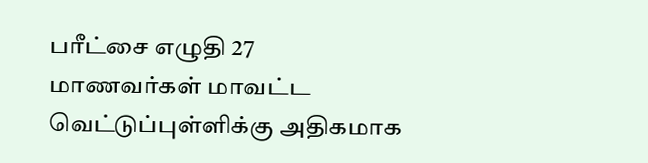பரீட்சை எழுதி 27 மாணவர்கள் மாவட்ட வெட்டுப்புள்ளிக்கு அதிகமாக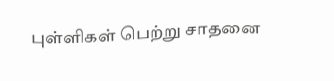புள்ளிகள் பெற்று சாதனை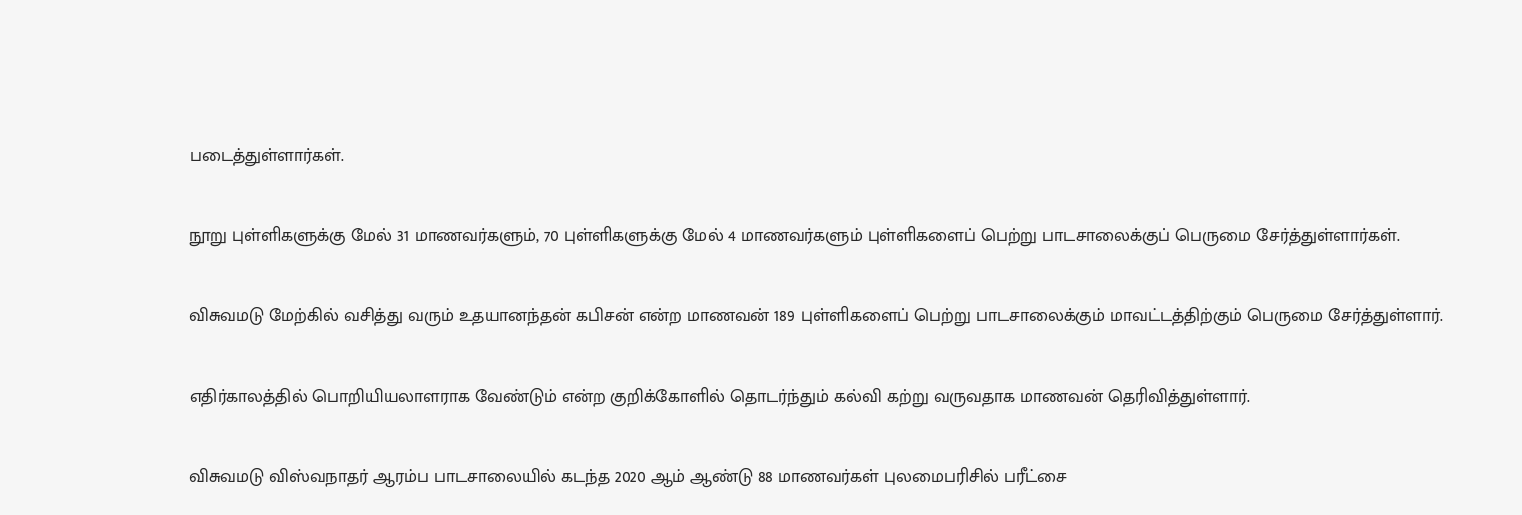படைத்துள்ளார்கள்.

நூறு புள்ளிகளுக்கு மேல் 31 மாணவர்களும், 70 புள்ளிகளுக்கு மேல் 4 மாணவர்களும் புள்ளிகளைப் பெற்று பாடசாலைக்குப் பெருமை சேர்த்துள்ளார்கள்.

விசுவமடு மேற்கில் வசித்து வரும் உதயானந்தன் கபிசன் என்ற மாணவன் 189 புள்ளிகளைப் பெற்று பாடசாலைக்கும் மாவட்டத்திற்கும் பெருமை சேர்த்துள்ளார்.

எதிர்காலத்தில் பொறியியலாளராக வேண்டும் என்ற குறிக்கோளில் தொடர்ந்தும் கல்வி கற்று வருவதாக மாணவன் தெரிவித்துள்ளார்.

விசுவமடு விஸ்வநாதர் ஆரம்ப பாடசாலையில் கடந்த 2020 ஆம் ஆண்டு 88 மாணவர்கள் புலமைபரிசில் பரீட்சை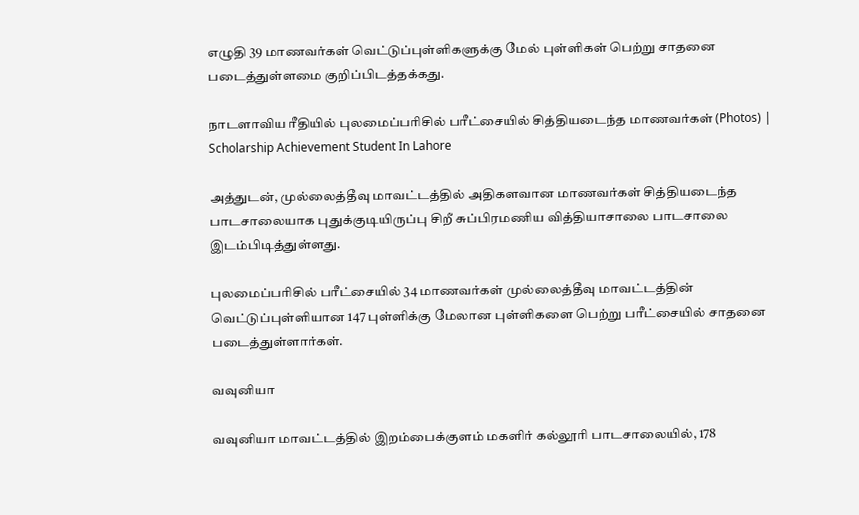எழுதி 39 மாணவர்கள் வெட்டுப்புள்ளிகளுக்கு மேல் புள்ளிகள் பெற்று சாதனை படைத்துள்ளமை குறிப்பிடத்தக்கது.

நாடளாவிய ரீதியில் புலமைப்பரிசில் பரீட்சையில் சித்தியடைந்த மாணவர்கள் (Photos) | Scholarship Achievement Student In Lahore

அத்துடன், முல்லைத்தீவு மாவட்டத்தில் அதிகளவான மாணவர்கள் சித்தியடைந்த பாடசாலையாக புதுக்குடியிருப்பு சிறீ சுப்பிரமணிய வித்தியாசாலை பாடசாலை இடம்பிடித்துள்ளது.

புலமைப்பரிசில் பரீட்சையில் 34 மாணவர்கள் முல்லைத்தீவு மாவட்டத்தின் வெட்டுப்புள்ளியான 147 புள்ளிக்கு மேலான புள்ளிகளை பெற்று பரீட்சையில் சாதனை படைத்துள்ளார்கள்.

வவுனியா

வவுனியா மாவட்டத்தில் இறம்பைக்குளம் மகளிர் கல்லூரி பாடசாலையில், 178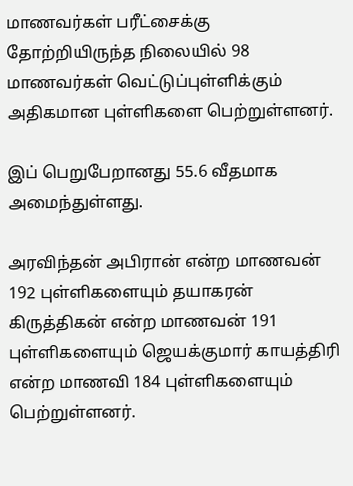மாணவர்கள் பரீட்சைக்கு தோற்றியிருந்த நிலையில் 98 மாணவர்கள் வெட்டுப்புள்ளிக்கும் அதிகமான புள்ளிகளை பெற்றுள்ளனர்.

இப் பெறுபேறானது 55.6 வீதமாக அமைந்துள்ளது.

அரவிந்தன் அபிரான் என்ற மாணவன் 192 புள்ளிகளையும் தயாகரன் கிருத்திகன் என்ற மாணவன் 191 புள்ளிகளையும் ஜெயக்குமார் காயத்திரி என்ற மாணவி 184 புள்ளிகளையும் பெற்றுள்ளனர்.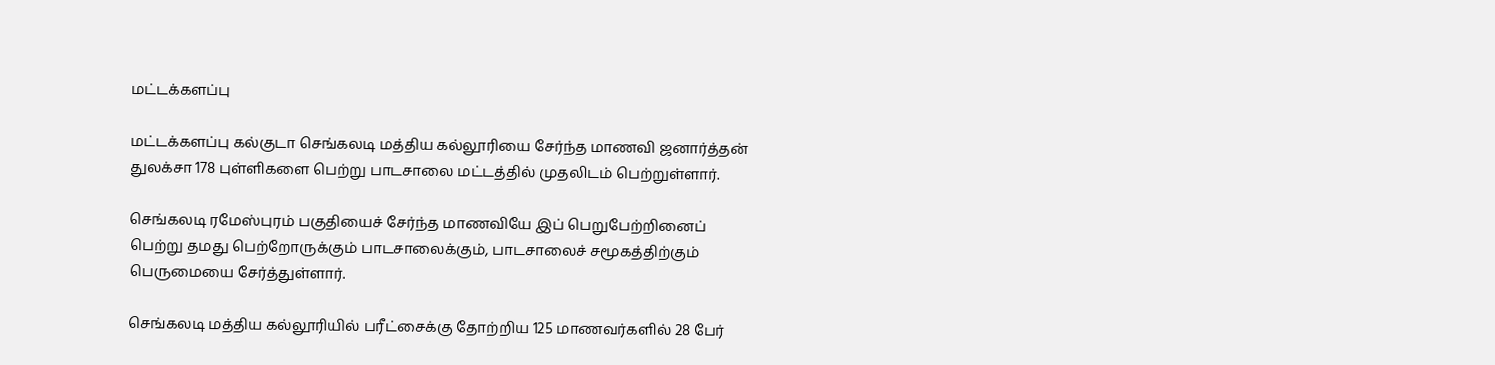மட்டக்களப்பு

மட்டக்களப்பு கல்குடா செங்கலடி மத்திய கல்லூரியை சேர்ந்த மாணவி ஜனார்த்தன் துலக்சா 178 புள்ளிகளை பெற்று பாடசாலை மட்டத்தில் முதலிடம் பெற்றுள்ளார்.

செங்கலடி ரமேஸ்புரம் பகுதியைச் சேர்ந்த மாணவியே இப் பெறுபேற்றினைப் பெற்று தமது பெற்றோருக்கும் பாடசாலைக்கும், பாடசாலைச் சமூகத்திற்கும் பெருமையை சேர்த்துள்ளார்.

செங்கலடி மத்திய கல்லூரியில் பரீட்சைக்கு தோற்றிய 125 மாணவர்களில் 28 பேர்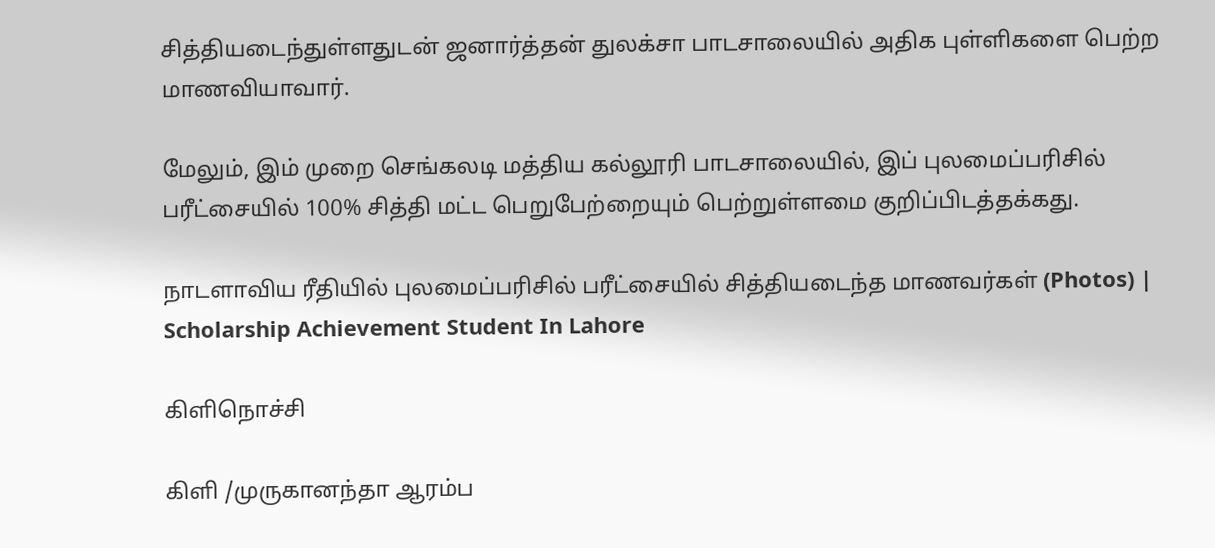சித்தியடைந்துள்ளதுடன் ஜனார்த்தன் துலக்சா பாடசாலையில் அதிக புள்ளிகளை பெற்ற மாணவியாவார்.

மேலும், இம் முறை செங்கலடி மத்திய கல்லூரி பாடசாலையில், இப் புலமைப்பரிசில் பரீட்சையில் 100% சித்தி மட்ட பெறுபேற்றையும் பெற்றுள்ளமை குறிப்பிடத்தக்கது.

நாடளாவிய ரீதியில் புலமைப்பரிசில் பரீட்சையில் சித்தியடைந்த மாணவர்கள் (Photos) | Scholarship Achievement Student In Lahore

கிளிநொச்சி

கிளி /முருகானந்தா ஆரம்ப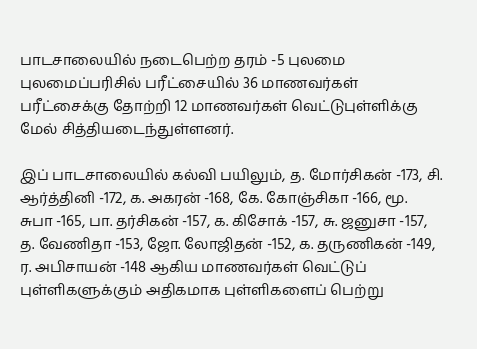பாடசாலையில் நடைபெற்ற தரம் -5 புலமை புலமைப்பரிசில் பரீட்சையில் 36 மாணவர்கள் பரீட்சைக்கு தோற்றி 12 மாணவர்கள் வெட்டுபுள்ளிக்கு மேல் சித்தியடைந்துள்ளனர்.

இப் பாடசாலையில் கல்வி பயிலும், த. மோர்சிகன் -173, சி. ஆர்த்தினி -172, க. அகரன் -168, கே. கோஞ்சிகா -166, மூ. சுபா -165, பா. தர்சிகன் -157, க. கிசோக் -157, சு. ஜனுசா -157, த. வேணிதா -153, ஜோ. லோஜிதன் -152, க. தருணிகன் -149, ர. அபிசாயன் -148 ஆகிய மாணவர்கள் வெட்டுப் புள்ளிகளுக்கும் அதிகமாக புள்ளிகளைப் பெற்று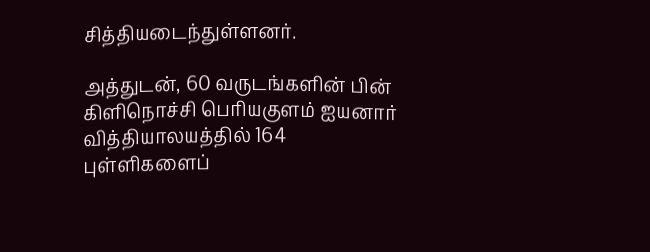சித்தியடைந்துள்ளனர்.

அத்துடன், 60 வருடங்களின் பின் கிளிநொச்சி பெரியகுளம் ஐயனார் வித்தியாலயத்தில் 164 புள்ளிகளைப்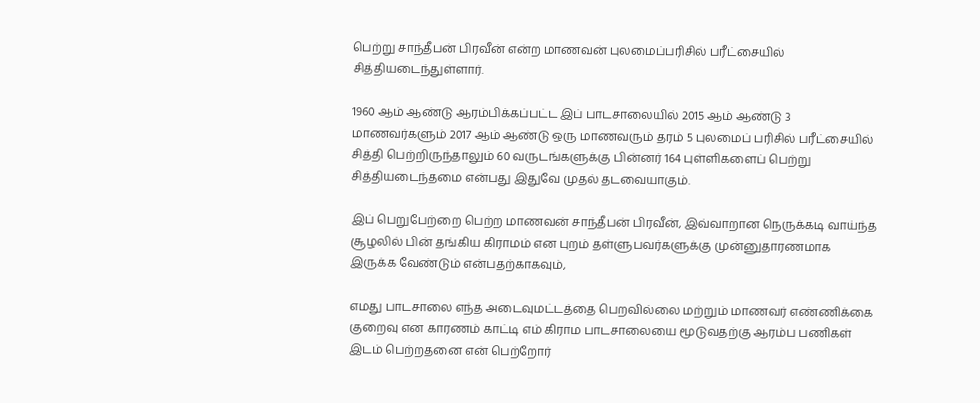பெற்று சாந்தீபன் பிரவீன் என்ற மாணவன் புலமைப்பரிசில் பரீட்சையில் சித்தியடைந்துள்ளார்.

1960 ஆம் ஆண்டு ஆரம்பிக்கப்பட்ட இப் பாடசாலையில் 2015 ஆம் ஆண்டு 3 மாணவர்களும் 2017 ஆம் ஆண்டு ஒரு மாணவரும் தரம் 5 புலமைப் பரிசில் பரீட்சையில் சித்தி பெற்றிருந்தாலும் 60 வருடங்களுக்கு பின்னர் 164 புள்ளிகளைப் பெற்று சித்தியடைந்தமை என்பது இதுவே முதல் தடவையாகும்.

இப் பெறுபேற்றை பெற்ற மாணவன் சாந்தீபன் பிரவீன், இவ்வாறான நெருக்கடி வாய்ந்த சூழலில் பின் தங்கிய கிராமம் என புறம் தள்ளுபவர்களுக்கு முன்னுதாரணமாக இருக்க வேண்டும் என்பதற்காகவும்,

எமது பாடசாலை எந்த அடைவுமட்டத்தை பெறவில்லை மற்றும் மாணவர் எண்ணிக்கை குறைவு என காரணம் காட்டி எம் கிராம பாடசாலையை மூடுவதற்கு ஆரம்ப பணிகள் இடம் பெற்றதனை என் பெற்றோர்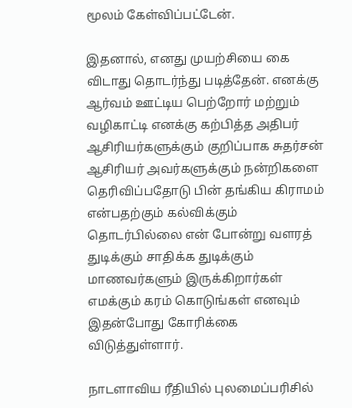மூலம் கேள்விப்பட்டேன்.

இதனால், எனது முயற்சியை கை விடாது தொடர்ந்து படித்தேன். எனக்கு ஆர்வம் ஊட்டிய பெற்றோர் மற்றும் வழிகாட்டி எனக்கு கற்பித்த அதிபர் ஆசிரியர்களுக்கும் குறிப்பாக சுதர்சன் ஆசிரியர் அவர்களுக்கும் நன்றிகளை தெரிவிப்பதோடு பின் தங்கிய கிராமம் என்பதற்கும் கல்விக்கும் தொடர்பில்லை என் போன்று வளரத் துடிக்கும் சாதிக்க துடிக்கும் மாணவர்களும் இருக்கிறார்கள் எமக்கும் கரம் கொடுங்கள் எனவும் இதன்போது கோரிக்கை விடுத்துள்ளார்.

நாடளாவிய ரீதியில் புலமைப்பரிசில்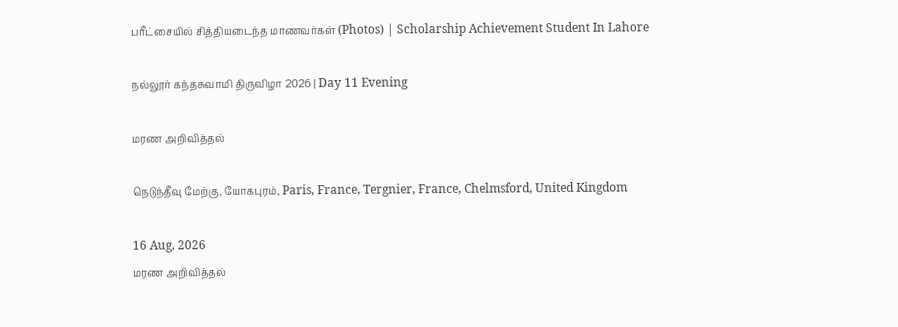பரீட்சையில் சித்தியடைந்த மாணவர்கள் (Photos) | Scholarship Achievement Student In Lahore

நல்லூர் கந்தசுவாமி திருவிழா 2026 | Day 11 Evening

மரண அறிவித்தல்

நெடுந்தீவு மேற்கு, யோகபுரம், Paris, France, Tergnier, France, Chelmsford, United Kingdom

16 Aug, 2026
மரண அறிவித்தல்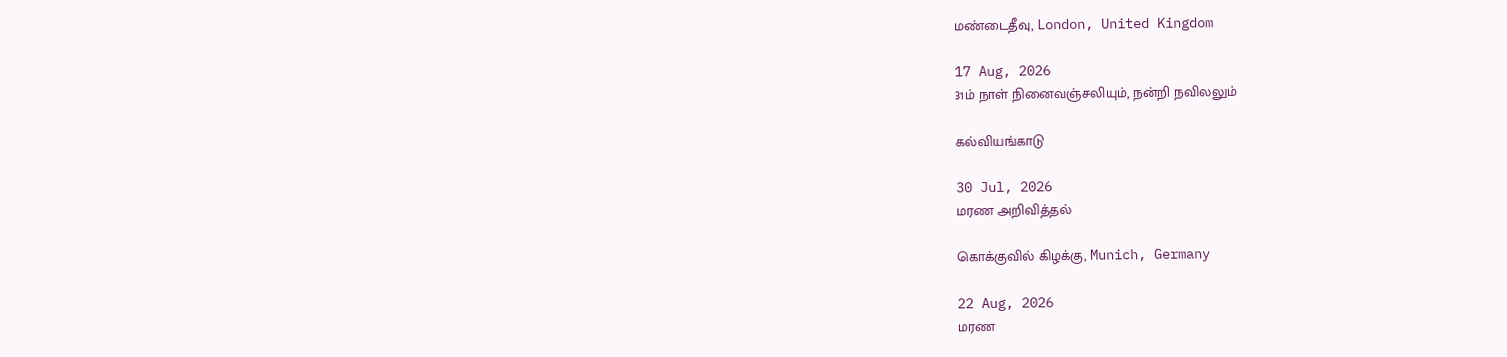மண்டைதீவு, London, United Kingdom

17 Aug, 2026
31ம் நாள் நினைவஞ்சலியும், நன்றி நவிலலும்

கல்வியங்காடு

30 Jul, 2026
மரண அறிவித்தல்

கொக்குவில் கிழக்கு, Munich, Germany

22 Aug, 2026
மரண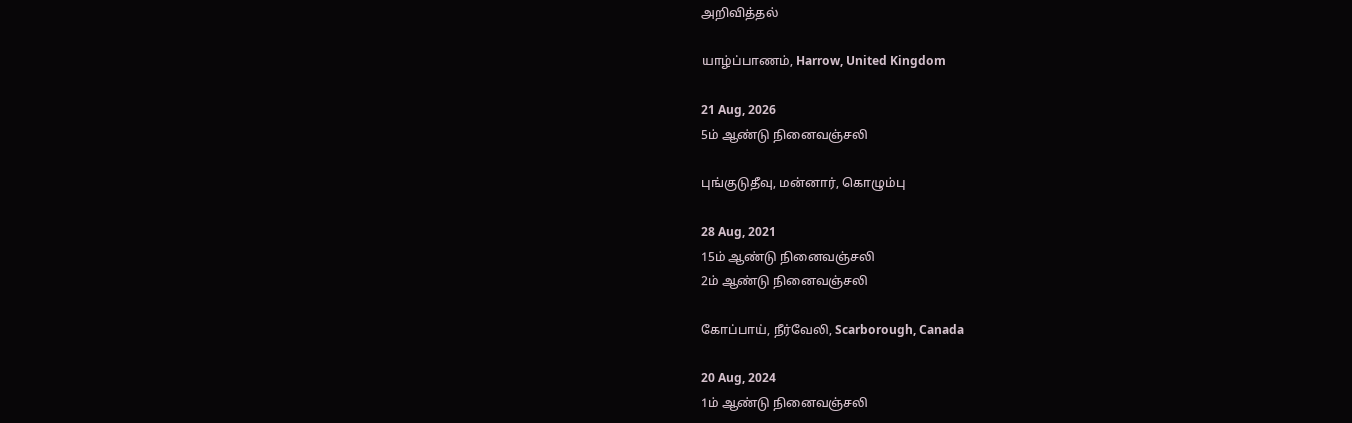அறிவித்தல்

யாழ்ப்பாணம், Harrow, United Kingdom

21 Aug, 2026
5ம் ஆண்டு நினைவஞ்சலி

புங்குடுதீவு, மன்னார், கொழும்பு

28 Aug, 2021
15ம் ஆண்டு நினைவஞ்சலி
2ம் ஆண்டு நினைவஞ்சலி

கோப்பாய், நீர்வேலி, Scarborough, Canada

20 Aug, 2024
1ம் ஆண்டு நினைவஞ்சலி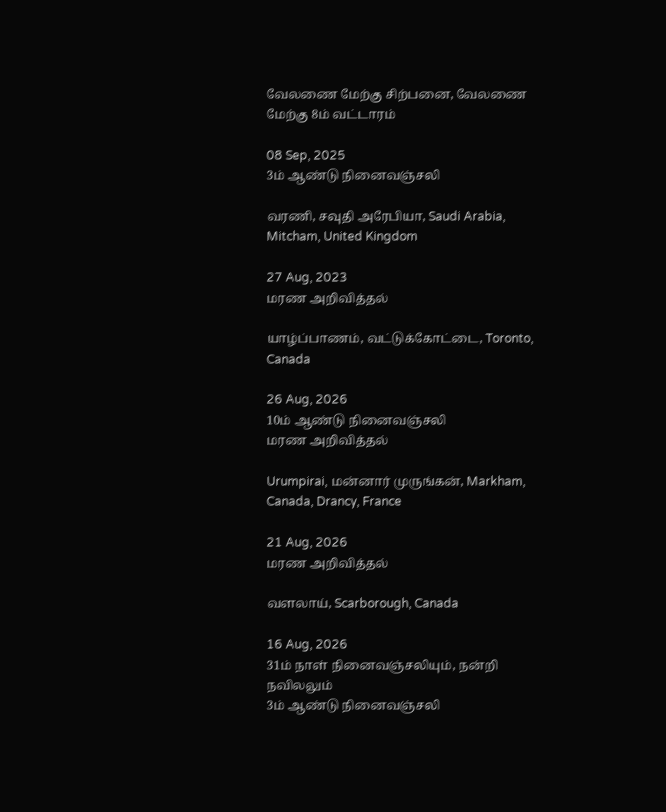வேலணை மேற்கு சிற்பனை, வேலணை மேற்கு 8ம் வட்டாரம்

08 Sep, 2025
3ம் ஆண்டு நினைவஞ்சலி

வரணி, சவுதி அரேபியா, Saudi Arabia, Mitcham, United Kingdom

27 Aug, 2023
மரண அறிவித்தல்

யாழ்ப்பாணம், வட்டுக்கோட்டை, Toronto, Canada

26 Aug, 2026
10ம் ஆண்டு நினைவஞ்சலி
மரண அறிவித்தல்

Urumpirai, மன்னார் முருங்கன், Markham, Canada, Drancy, France

21 Aug, 2026
மரண அறிவித்தல்

வளலாய், Scarborough, Canada

16 Aug, 2026
31ம் நாள் நினைவஞ்சலியும், நன்றி நவிலலும்
3ம் ஆண்டு நினைவஞ்சலி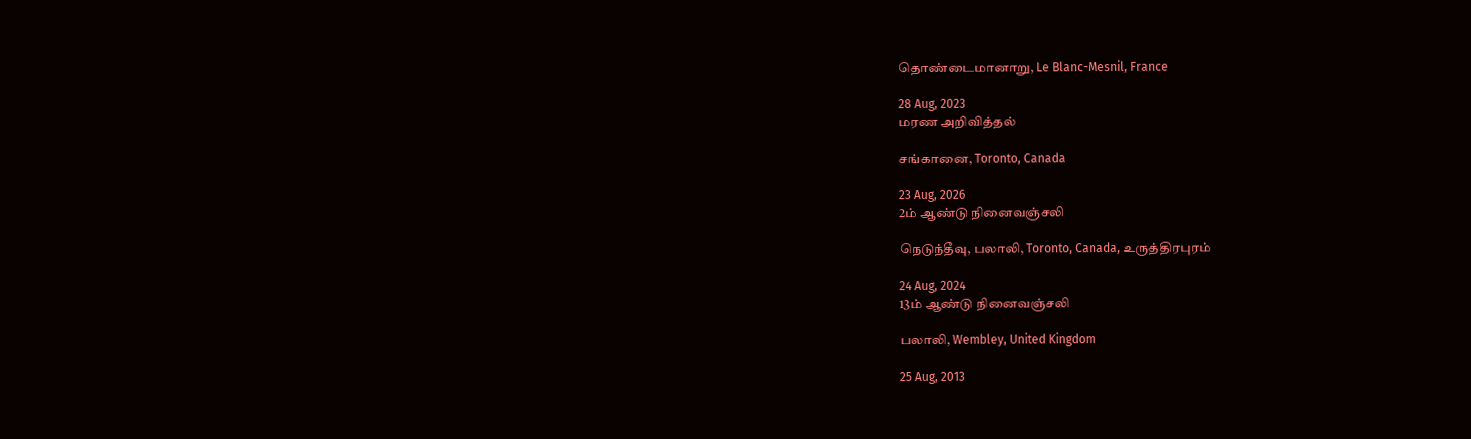தொண்டைமானாறு, Le Blanc-Mesnil, France

28 Aug, 2023
மரண அறிவித்தல்

சங்கானை, Toronto, Canada

23 Aug, 2026
2ம் ஆண்டு நினைவஞ்சலி

நெடுந்தீவு, பலாலி, Toronto, Canada, உருத்திரபுரம்

24 Aug, 2024
13ம் ஆண்டு நினைவஞ்சலி

பலாலி, Wembley, United Kingdom

25 Aug, 2013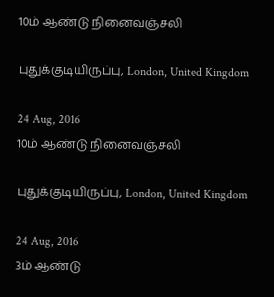10ம் ஆண்டு நினைவஞ்சலி

புதுக்குடியிருப்பு, London, United Kingdom

24 Aug, 2016
10ம் ஆண்டு நினைவஞ்சலி

புதுக்குடியிருப்பு, London, United Kingdom

24 Aug, 2016
3ம் ஆண்டு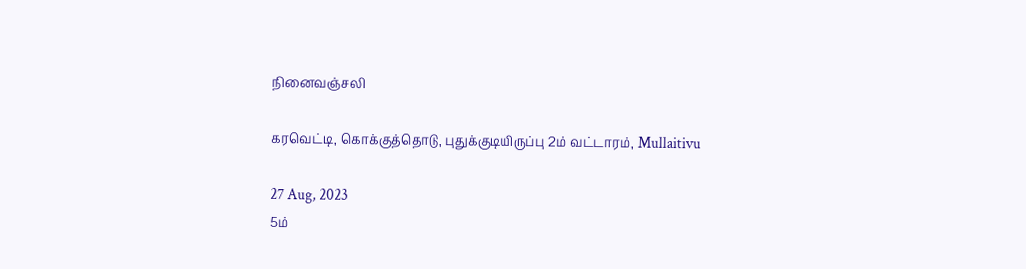நினைவஞ்சலி

கரவெட்டி, கொக்குத்தொடு, புதுக்குடியிருப்பு 2ம் வட்டாரம், Mullaitivu

27 Aug, 2023
5ம்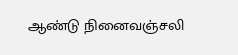ஆண்டு நினைவஞ்சலி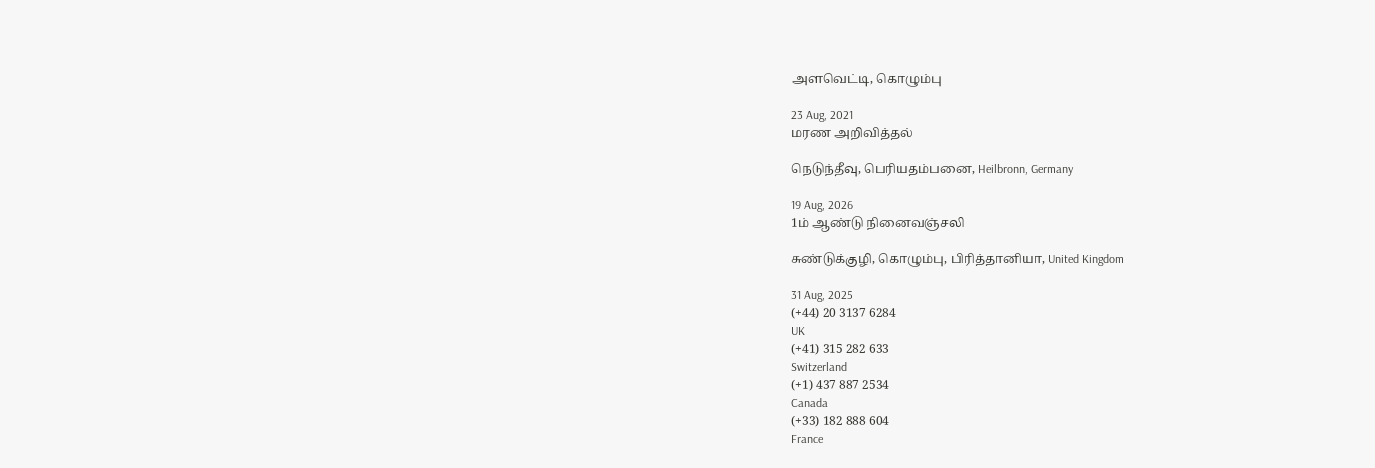அளவெட்டி, கொழும்பு

23 Aug, 2021
மரண அறிவித்தல்

நெடுந்தீவு, பெரியதம்பனை, Heilbronn, Germany

19 Aug, 2026
1ம் ஆண்டு நினைவஞ்சலி

சுண்டுக்குழி, கொழும்பு, பிரித்தானியா, United Kingdom

31 Aug, 2025
(+44) 20 3137 6284
UK
(+41) 315 282 633
Switzerland
(+1) 437 887 2534
Canada
(+33) 182 888 604
France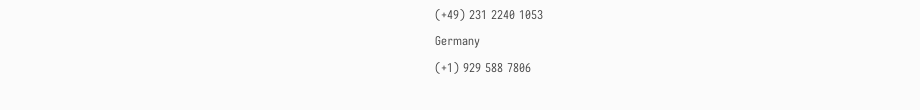(+49) 231 2240 1053
Germany
(+1) 929 588 7806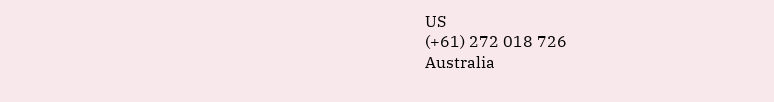US
(+61) 272 018 726
Australia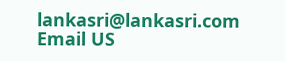lankasri@lankasri.com
Email US